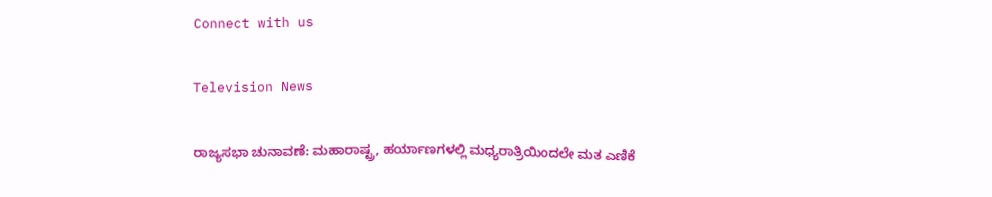Connect with us

Television News

ರಾಜ್ಯಸಭಾ ಚುನಾವಣೆ: ಮಹಾರಾಷ್ಟ್ರ, ಹರ್ಯಾಣಗಳಲ್ಲಿ ಮಧ್ಯರಾತ್ರಿಯಿಂದಲೇ ಮತ ಎಣಿಕೆ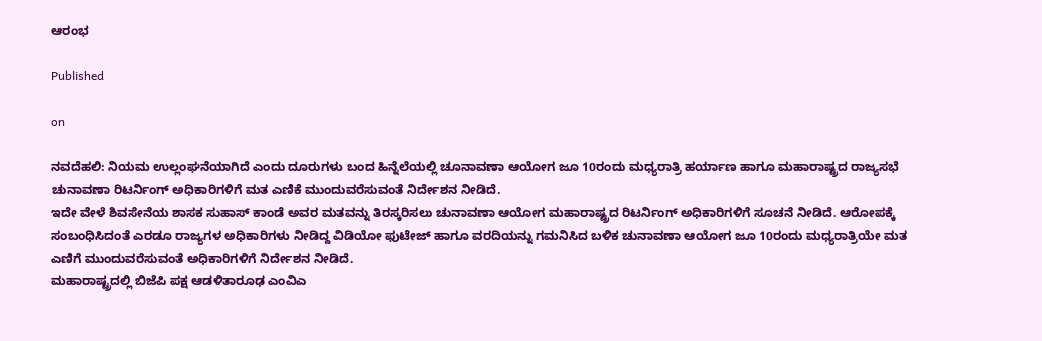ಆರಂಭ

Published

on

ನವದೆಹಲಿ: ನಿಯಮ ಉಲ್ಲಂಘನೆಯಾಗಿದೆ ಎಂದು ದೂರುಗಳು ಬಂದ ಹಿನ್ನೆಲೆಯಲ್ಲಿ ಚೂನಾವಣಾ ಆಯೋಗ ಜೂ 10ರಂದು ಮಧ್ಯರಾತ್ರಿ ಹರ್ಯಾಣ ಹಾಗೂ ಮಹಾರಾಷ್ಟ್ರದ ರಾಜ್ಯಸಭೆ ಚುನಾವಣಾ ರಿಟರ್ನಿಂಗ್ ಅಧಿಕಾರಿಗಳಿಗೆ ಮತ ಎಣಿಕೆ ಮುಂದುವರೆಸುವಂತೆ ನಿರ್ದೇಶನ ನೀಡಿದೆ.
ಇದೇ ವೇಳೆ ಶಿವಸೇನೆಯ ಶಾಸಕ ಸುಹಾಸ್ ಕಾಂಡೆ ಅವರ ಮತವನ್ನು ತಿರಸ್ಕರಿಸಲು ಚುನಾವಣಾ ಆಯೋಗ ಮಹಾರಾಷ್ಟ್ರದ ರಿಟರ್ನಿಂಗ್ ಅಧಿಕಾರಿಗಳಿಗೆ ಸೂಚನೆ ನೀಡಿದೆ. ಆರೋಪಕ್ಕೆ ಸಂಬಂಧಿಸಿದಂತೆ ಎರಡೂ ರಾಜ್ಯಗಳ ಅಧಿಕಾರಿಗಳು ನೀಡಿದ್ದ ವಿಡಿಯೋ ಫುಟೇಜ್ ಹಾಗೂ ವರದಿಯನ್ನು ಗಮನಿಸಿದ ಬಳಿಕ ಚುನಾವಣಾ ಆಯೋಗ ಜೂ 10ರಂದು ಮಧ್ಯರಾತ್ರಿಯೇ ಮತ ಎಣಿಗೆ ಮುಂದುವರೆಸುವಂತೆ ಅಧಿಕಾರಿಗಳಿಗೆ ನಿರ್ದೇಶನ ನೀಡಿದೆ.
ಮಹಾರಾಷ್ಟ್ರದಲ್ಲಿ ಬಿಜೆಪಿ ಪಕ್ಷ ಆಡಳಿತಾರೂಢ ಎಂವಿಎ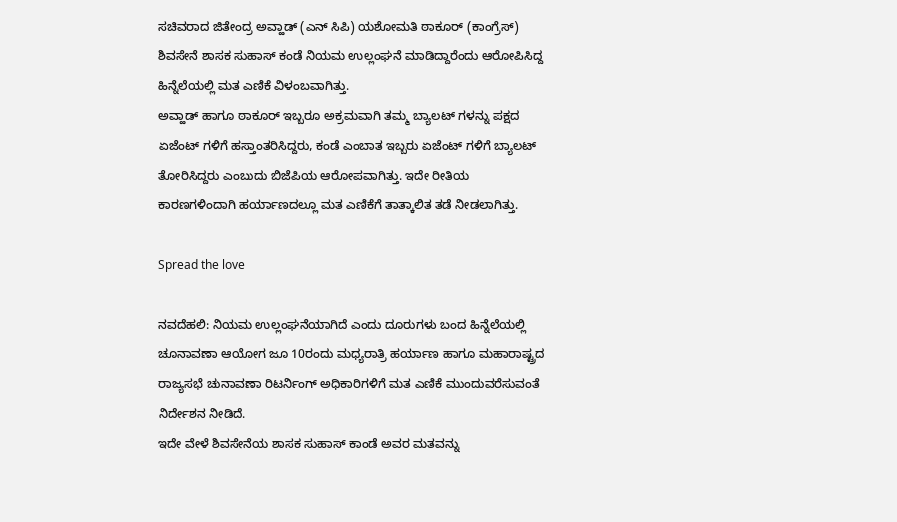ಸಚಿವರಾದ ಜಿತೇಂದ್ರ ಅವ್ಹಾಡ್ (ಎನ್ ಸಿಪಿ) ಯಶೋಮತಿ ಠಾಕೂರ್ (ಕಾಂಗ್ರೆಸ್) ಶಿವಸೇನೆ ಶಾಸಕ ಸುಹಾಸ್ ಕಂಡೆ ನಿಯಮ ಉಲ್ಲಂಘನೆ ಮಾಡಿದ್ದಾರೆಂದು ಆರೋಪಿಸಿದ್ದ ಹಿನ್ನೆಲೆಯಲ್ಲಿ ಮತ ಎಣಿಕೆ ವಿಳಂಬವಾಗಿತ್ತು.
ಅವ್ಹಾಡ್ ಹಾಗೂ ಠಾಕೂರ್ ಇಬ್ಬರೂ ಅಕ್ರಮವಾಗಿ ತಮ್ಮ ಬ್ಯಾಲಟ್ ಗಳನ್ನು ಪಕ್ಷದ ಏಜೆಂಟ್ ಗಳಿಗೆ ಹಸ್ತಾಂತರಿಸಿದ್ದರು, ಕಂಡೆ ಎಂಬಾತ ಇಬ್ಬರು ಏಜೆಂಟ್ ಗಳಿಗೆ ಬ್ಯಾಲಟ್ ತೋರಿಸಿದ್ದರು ಎಂಬುದು ಬಿಜೆಪಿಯ ಆರೋಪವಾಗಿತ್ತು. ಇದೇ ರೀತಿಯ ಕಾರಣಗಳಿಂದಾಗಿ ಹರ್ಯಾಣದಲ್ಲೂ ಮತ ಎಣಿಕೆಗೆ ತಾತ್ಕಾಲಿತ ತಡೆ ನೀಡಲಾಗಿತ್ತು.

Spread the love

ನವದೆಹಲಿ: ನಿಯಮ ಉಲ್ಲಂಘನೆಯಾಗಿದೆ ಎಂದು ದೂರುಗಳು ಬಂದ ಹಿನ್ನೆಲೆಯಲ್ಲಿ ಚೂನಾವಣಾ ಆಯೋಗ ಜೂ 10ರಂದು ಮಧ್ಯರಾತ್ರಿ ಹರ್ಯಾಣ ಹಾಗೂ ಮಹಾರಾಷ್ಟ್ರದ ರಾಜ್ಯಸಭೆ ಚುನಾವಣಾ ರಿಟರ್ನಿಂಗ್ ಅಧಿಕಾರಿಗಳಿಗೆ ಮತ ಎಣಿಕೆ ಮುಂದುವರೆಸುವಂತೆ ನಿರ್ದೇಶನ ನೀಡಿದೆ.
ಇದೇ ವೇಳೆ ಶಿವಸೇನೆಯ ಶಾಸಕ ಸುಹಾಸ್ ಕಾಂಡೆ ಅವರ ಮತವನ್ನು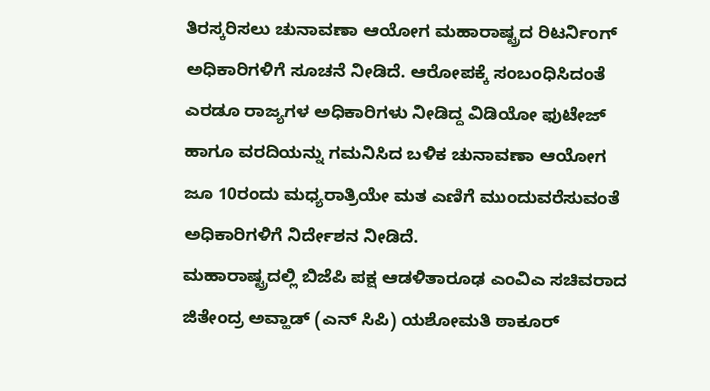ತಿರಸ್ಕರಿಸಲು ಚುನಾವಣಾ ಆಯೋಗ ಮಹಾರಾಷ್ಟ್ರದ ರಿಟರ್ನಿಂಗ್ ಅಧಿಕಾರಿಗಳಿಗೆ ಸೂಚನೆ ನೀಡಿದೆ. ಆರೋಪಕ್ಕೆ ಸಂಬಂಧಿಸಿದಂತೆ ಎರಡೂ ರಾಜ್ಯಗಳ ಅಧಿಕಾರಿಗಳು ನೀಡಿದ್ದ ವಿಡಿಯೋ ಫುಟೇಜ್ ಹಾಗೂ ವರದಿಯನ್ನು ಗಮನಿಸಿದ ಬಳಿಕ ಚುನಾವಣಾ ಆಯೋಗ ಜೂ 10ರಂದು ಮಧ್ಯರಾತ್ರಿಯೇ ಮತ ಎಣಿಗೆ ಮುಂದುವರೆಸುವಂತೆ ಅಧಿಕಾರಿಗಳಿಗೆ ನಿರ್ದೇಶನ ನೀಡಿದೆ.
ಮಹಾರಾಷ್ಟ್ರದಲ್ಲಿ ಬಿಜೆಪಿ ಪಕ್ಷ ಆಡಳಿತಾರೂಢ ಎಂವಿಎ ಸಚಿವರಾದ ಜಿತೇಂದ್ರ ಅವ್ಹಾಡ್ (ಎನ್ ಸಿಪಿ) ಯಶೋಮತಿ ಠಾಕೂರ್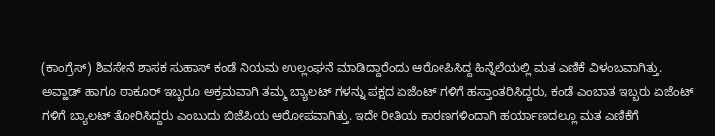(ಕಾಂಗ್ರೆಸ್) ಶಿವಸೇನೆ ಶಾಸಕ ಸುಹಾಸ್ ಕಂಡೆ ನಿಯಮ ಉಲ್ಲಂಘನೆ ಮಾಡಿದ್ದಾರೆಂದು ಆರೋಪಿಸಿದ್ದ ಹಿನ್ನೆಲೆಯಲ್ಲಿ ಮತ ಎಣಿಕೆ ವಿಳಂಬವಾಗಿತ್ತು.
ಅವ್ಹಾಡ್ ಹಾಗೂ ಠಾಕೂರ್ ಇಬ್ಬರೂ ಅಕ್ರಮವಾಗಿ ತಮ್ಮ ಬ್ಯಾಲಟ್ ಗಳನ್ನು ಪಕ್ಷದ ಏಜೆಂಟ್ ಗಳಿಗೆ ಹಸ್ತಾಂತರಿಸಿದ್ದರು, ಕಂಡೆ ಎಂಬಾತ ಇಬ್ಬರು ಏಜೆಂಟ್ ಗಳಿಗೆ ಬ್ಯಾಲಟ್ ತೋರಿಸಿದ್ದರು ಎಂಬುದು ಬಿಜೆಪಿಯ ಆರೋಪವಾಗಿತ್ತು. ಇದೇ ರೀತಿಯ ಕಾರಣಗಳಿಂದಾಗಿ ಹರ್ಯಾಣದಲ್ಲೂ ಮತ ಎಣಿಕೆಗೆ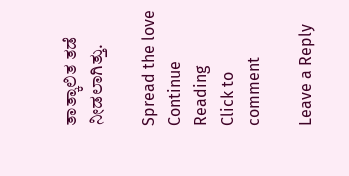ತಾತ್ಕಾಲಿತ ತಡೆ ನೀಡಲಾಗಿತ್ತು.

Spread the love
Continue Reading
Click to comment

Leave a Reply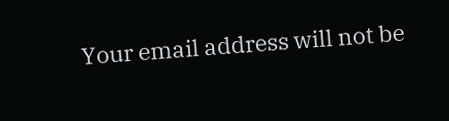Your email address will not be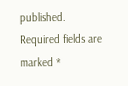published. Required fields are marked *